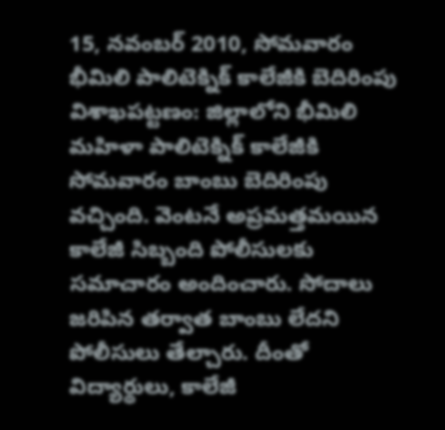15, నవంబర్ 2010, సోమవారం
భీమిలి పాలిటెక్నిక్ కాలేజీకి బెదిరింపు
విశాఖపట్టణం: జిల్లాలోని భీమిలి మహిళా పాలిటెక్నిక్ కాలేజీకి సోమవారం బాంబు బెదిరింపు వచ్చింది. వెంటనే అప్రమత్తమయిన కాలేజీ సిబ్బంది పోలీసులకు సమాచారం అందించారు. సోదాలు జరిపిన తర్వాత బాంబు లేదని పోలీసులు తేల్చారు. దీంతో విద్యార్థులు, కాలేజీ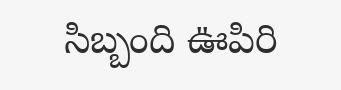సిబ్బంది ఊపిరి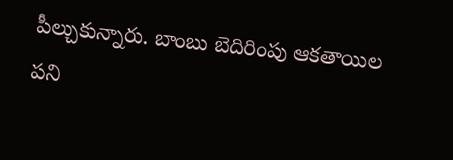పీల్చుకున్నారు. బాంబు బెదిరింపు ఆకతాయిల పని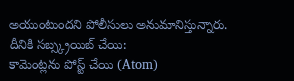అయుంటుందని పోలీసులు అనుమానిస్తున్నారు.
దీనికి సబ్స్క్రయిబ్ చేయి:
కామెంట్లను పోస్ట్ చేయి (Atom)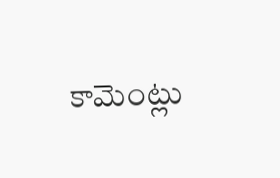కామెంట్లు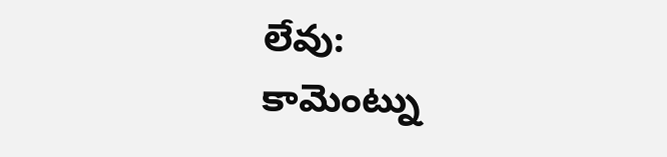లేవు:
కామెంట్ను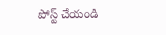పోస్ట్ చేయండి